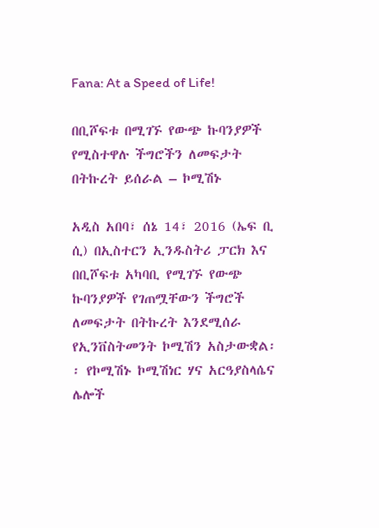Fana: At a Speed of Life!

በቢሾፍቱ በሚገኙ የውጭ ኩባንያዎች የሚስተዋሉ ችግሮችን ለመፍታት በትኩረት ይሰራል – ኮሚሽኑ

አዲስ አበባ፣ ሰኔ 14፣ 2016 (ኤፍ ቢ ሲ) በኢስተርን ኢንዱስትሪ ፓርክ እና በቢሾፍቱ አካባቢ የሚገኙ የውጭ ኩባንያዎች የገጠሟቸውን ችግሮች ለመፍታት በትኩረት እንደሚሰራ የኢንቨስትመንት ኮሚሽን አስታውቋል፡፡ የኮሚሽኑ ኮሚሽነር ሃና አርዓያስላሴና ሌሎች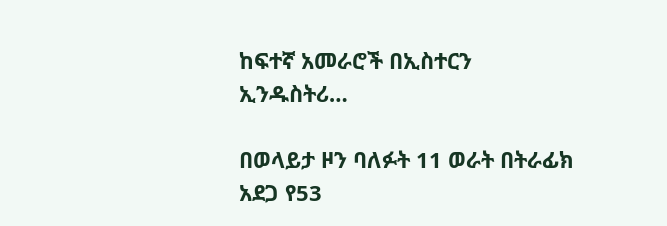ከፍተኛ አመራሮች በኢስተርን ኢንዱስትሪ…

በወላይታ ዞን ባለፉት 11 ወራት በትራፊክ አደጋ የ53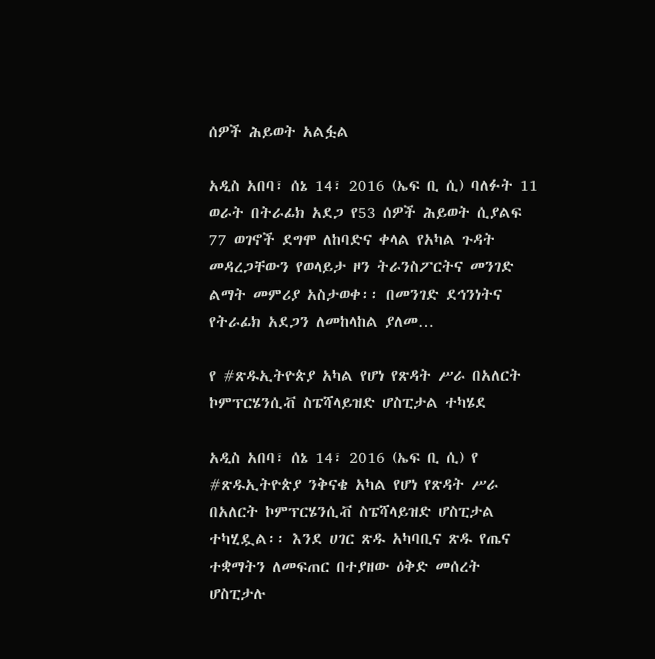ሰዎች ሕይወት አልፏል

አዲስ አበባ፣ ሰኔ 14፣ 2016 (ኤፍ ቢ ሲ) ባለፉት 11 ወራት በትራፊክ አደጋ የ53 ሰዎች ሕይወት ሲያልፍ 77 ወገኖች ደግሞ ለከባድና ቀላል የአካል ጉዳት መዳረጋቸውን የወላይታ ዞን ትራንስፖርትና መንገድ ልማት መምሪያ አስታወቀ፡፡ በመንገድ ደኅንነትና የትራፊክ አደጋን ለመከላከል ያለመ…

የ #ጽዱኢትዮጵያ አካል የሆነ የጽዳት ሥራ በአለርት ኮምፕርሄንሲቭ ስፔሻላይዝድ ሆስፒታል ተካሄደ

አዲስ አበባ፣ ሰኔ 14፣ 2016 (ኤፍ ቢ ሲ) የ #ጽዱኢትዮጵያ ንቅናቄ አካል የሆነ የጽዳት ሥራ በአለርት ኮምፕርሄንሲቭ ስፔሻላይዝድ ሆስፒታል ተካሂዷል፡፡ እንደ ሀገር ጽዱ አካባቢና ጽዱ የጤና ተቋማትን ለመፍጠር በተያዘው ዕቅድ መሰረት ሆስፒታሉ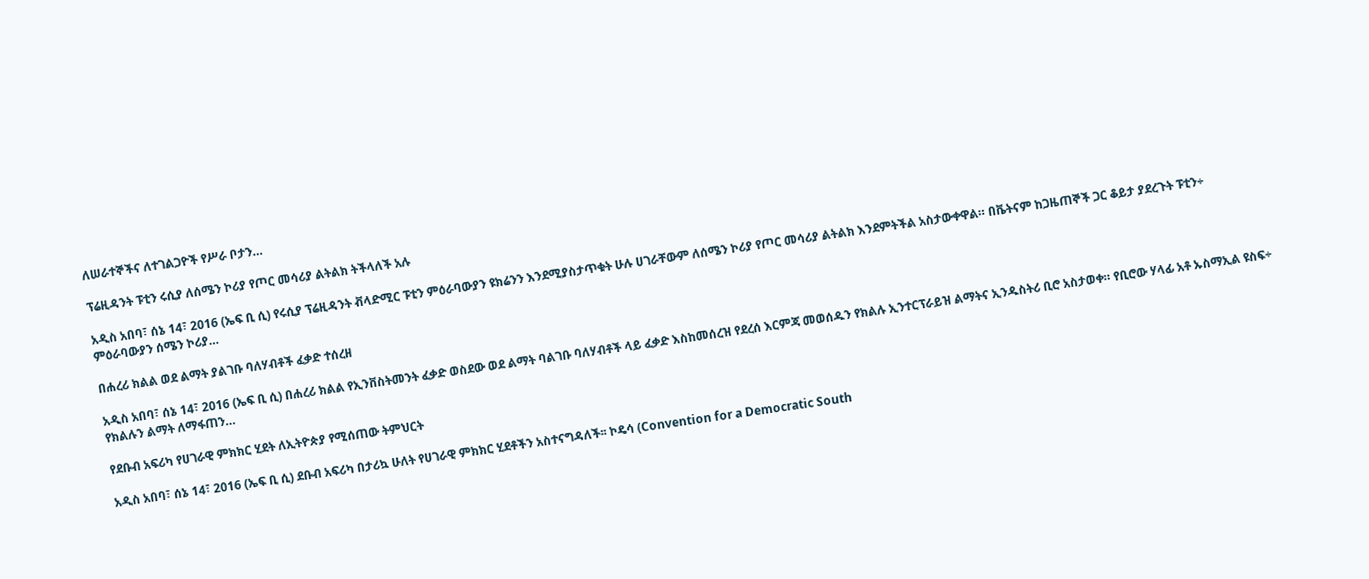ለሠራተኞችና ለተገልጋዮች የሥራ ቦታን…

ፕሬዚዳንት ፑቲን ሩሲያ ለሰሜን ኮሪያ የጦር መሳሪያ ልትልክ ትችላለች አሉ

አዲስ አበባ፣ ሰኔ 14፣ 2016 (ኤፍ ቢ ሲ) የሩሲያ ፕሬዚዳንት ቭላድሚር ፑቲን ምዕራባውያን ዩክሬንን እንደሚያስታጥቁት ሁሉ ሀገራቸውም ለሰሜን ኮሪያ የጦር መሳሪያ ልትልክ እንደምትችል አስታውቀዋል። በቬትናም ከጋዜጠኞች ጋር ቆይታ ያደረጉት ፑቲን÷ ምዕራባውያን ሰሜን ኮሪያ…

በሐረሪ ክልል ወደ ልማት ያልገቡ ባለሃብቶች ፈቃድ ተሰረዘ

አዲስ አበባ፣ ሰኔ 14፣ 2016 (ኤፍ ቢ ሲ) በሐረሪ ክልል የኢንቨስትመንት ፈቃድ ወስደው ወደ ልማት ባልገቡ ባለሃብቶች ላይ ፈቃድ እስከመሰረዝ የደረሰ እርምጃ መወሰዱን የክልሉ ኢንተርፕራይዝ ልማትና ኢንዱስትሪ ቢሮ አስታወቀ። የቢሮው ሃላፊ አቶ ኡስማኢል ዩስፍ÷ የክልሉን ልማት ለማፋጠን…

የደቡብ አፍሪካ የሀገራዊ ምክክር ሂደት ለኢትዮጵያ የሚሰጠው ትምህርት

አዲስ አበባ፣ ሰኔ 14፣ 2016 (ኤፍ ቢ ሲ) ደቡብ አፍሪካ በታሪኳ ሁለት የሀገራዊ ምክክር ሂደቶችን አስተናግዳለች፡፡ ኮዴሳ (Convention for a Democratic South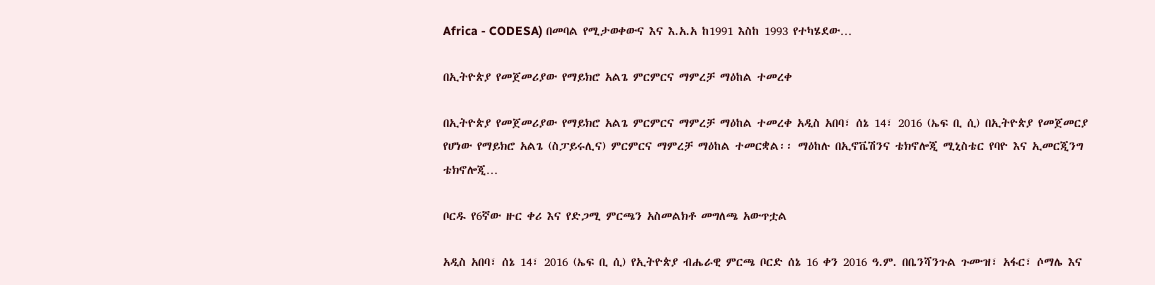Africa - CODESA) በመባል የሚታወቀውና እና እ.አ.አ ከ1991 እስከ 1993 የተካሄደው…

በኢትዮጵያ የመጀመሪያው የማይክሮ አልጌ ምርምርና ማምረቻ ማዕከል ተመረቀ

በኢትዮጵያ የመጀመሪያው የማይክሮ አልጌ ምርምርና ማምረቻ ማዕከል ተመረቀ አዲስ አበባ፣ ሰኔ 14፣ 2016 (ኤፍ ቢ ሲ) በኢትዮጵያ የመጀመርያ የሆነው የማይክሮ አልጌ (ስፓይሩሊና) ምርምርና ማምረቻ ማዕከል ተመርቋል፡፡ ማዕከሉ በኢኖቬሽንና ቴክኖሎጂ ሚኒስቴር የባዮ እና ኢመርጂንግ ቴክኖሎጂ…

ቦርዱ የ6ኛው ዙር ቀሪ እና የድጋሚ ምርጫን አስመልክቶ መግለጫ አውጥቷል

አዲስ አበባ፣ ሰኔ 14፣ 2016 (ኤፍ ቢ ሲ) የኢትዮጵያ ብሔራዊ ምርጫ ቦርድ ሰኔ 16 ቀን 2016 ዓ.ም. በቤንሻንጉል ጉሙዝ፣ አፋር፣ ሶማሌ እና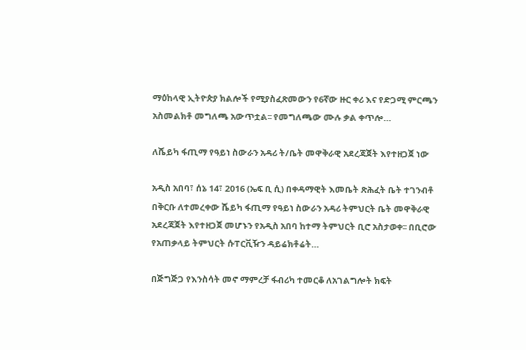ማዕከላዊ ኢትዮጵያ ክልሎች የሚያስፈጽመውን የ6ኛው ዙር ቀሪ እና የድጋሚ ምርጫን አስመልክቶ መግለጫ አውጥቷል፡፡ የመግለጫው ሙሉ ቃል ቀጥሎ…

ለሼይካ ፋጢማ የዓይነ ስውራን አዳሪ ት/ቤት መዋቅራዊ አደረጃጀት እየተዘጋጀ ነው

አዲስ አበባ፣ ሰኔ 14፣ 2016 (ኤፍ ቢ ሲ) በቀዳማዊት እመቤት ጽሕፈት ቤት ተገንብቶ በቅርቡ ለተመረቀው ሼይካ ፋጢማ የዓይነ ስውራን አዳሪ ትምህርት ቤት መዋቅራዊ አደረጃጀት እየተዘጋጀ መሆኑን የአዲስ አበባ ከተማ ትምህርት ቢሮ አስታወቀ፡፡ በቢሮው የአጠቃላይ ትምህርት ሱፐርቪዥን ዳይሬክቶሬት…

በጅግጅጋ የእንስሳት መኖ ማምረቻ ፋብሪካ ተመርቆ ለአገልግሎት ክፍት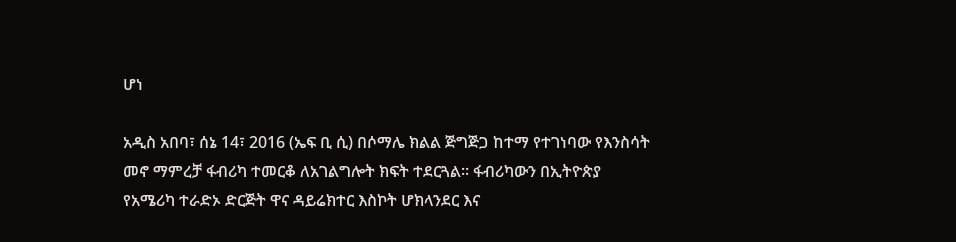ሆነ

አዲስ አበባ፣ ሰኔ 14፣ 2016 (ኤፍ ቢ ሲ) በሶማሌ ክልል ጅግጅጋ ከተማ የተገነባው የእንስሳት መኖ ማምረቻ ፋብሪካ ተመርቆ ለአገልግሎት ክፍት ተደርጓል፡፡ ፋብሪካውን በኢትዮጵያ የአሜሪካ ተራድኦ ድርጅት ዋና ዳይሬክተር እስኮት ሆክላንደር እና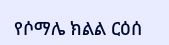የሶማሌ ክልል ርዕሰ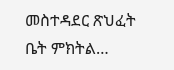መስተዳደር ጽህፈት ቤት ምክትል…